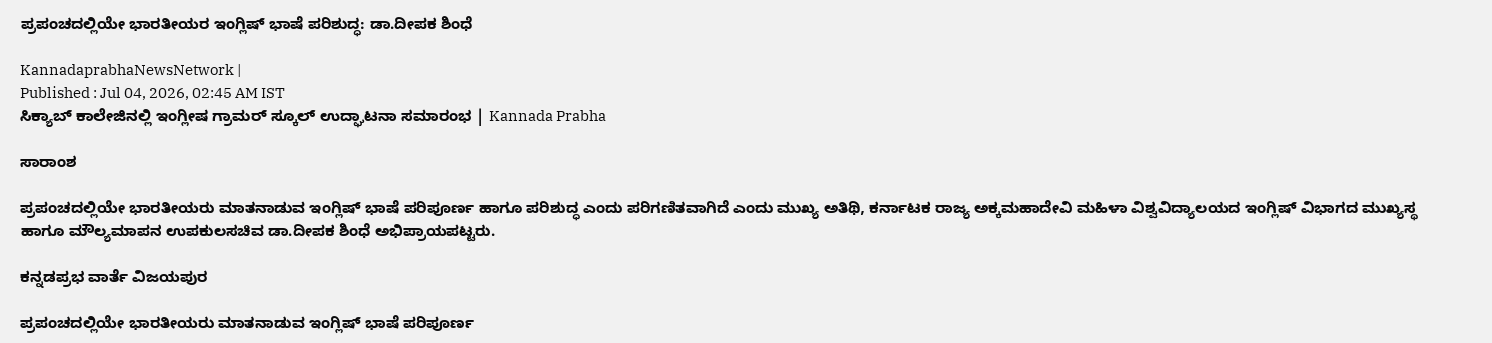ಪ್ರಪಂಚದಲ್ಲಿಯೇ ಭಾರತೀಯರ ಇಂಗ್ಲಿಷ್‌ ಭಾಷೆ ಪರಿಶುದ್ಧ: ಡಾ.ದೀಪಕ ಶಿಂಧೆ

KannadaprabhaNewsNetwork |
Published : Jul 04, 2026, 02:45 AM IST
ಸಿಕ್ಯಾಬ್‌ ಕಾಲೇಜಿನಲ್ಲಿ ಇಂಗ್ಲೀಷ ಗ್ರಾಮರ್‌ ಸ್ಕೂಲ್ ಉದ್ಘಾಟನಾ ಸಮಾರಂಭ | Kannada Prabha

ಸಾರಾಂಶ

ಪ್ರಪಂಚದಲ್ಲಿಯೇ ಭಾರತೀಯರು ಮಾತನಾಡುವ ಇಂಗ್ಲಿಷ್‌ ಭಾಷೆ ಪರಿಪೂರ್ಣ ಹಾಗೂ ಪರಿಶುದ್ಧ ಎಂದು ಪರಿಗಣಿತವಾಗಿದೆ ಎಂದು ಮುಖ್ಯ ಅತಿಥಿ, ಕರ್ನಾಟಕ ರಾಜ್ಯ ಅಕ್ಕಮಹಾದೇವಿ ಮಹಿಳಾ ವಿಶ್ವವಿದ್ಯಾಲಯದ ಇಂಗ್ಲಿಷ್‌ ವಿಭಾಗದ ಮುಖ್ಯಸ್ಥ ಹಾಗೂ ಮೌಲ್ಯಮಾಪನ ಉಪಕುಲಸಚಿವ ಡಾ.ದೀಪಕ ಶಿಂಧೆ ಅಭಿಪ್ರಾಯಪಟ್ಟರು.

ಕನ್ನಡಪ್ರಭ ವಾರ್ತೆ ವಿಜಯಪುರ

ಪ್ರಪಂಚದಲ್ಲಿಯೇ ಭಾರತೀಯರು ಮಾತನಾಡುವ ಇಂಗ್ಲಿಷ್‌ ಭಾಷೆ ಪರಿಪೂರ್ಣ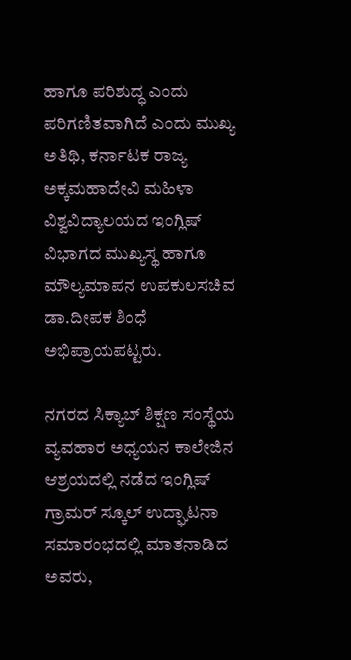ಹಾಗೂ ಪರಿಶುದ್ಧ ಎಂದು ಪರಿಗಣಿತವಾಗಿದೆ ಎಂದು ಮುಖ್ಯ ಅತಿಥಿ, ಕರ್ನಾಟಕ ರಾಜ್ಯ ಅಕ್ಕಮಹಾದೇವಿ ಮಹಿಳಾ ವಿಶ್ವವಿದ್ಯಾಲಯದ ಇಂಗ್ಲಿಷ್‌ ವಿಭಾಗದ ಮುಖ್ಯಸ್ಥ ಹಾಗೂ ಮೌಲ್ಯಮಾಪನ ಉಪಕುಲಸಚಿವ ಡಾ.ದೀಪಕ ಶಿಂಧೆ ಅಭಿಪ್ರಾಯಪಟ್ಟರು.

ನಗರದ ಸಿಕ್ಯಾಬ್ ಶಿಕ್ಷಣ ಸಂಸ್ಥೆಯ ವ್ಯವಹಾರ ಅಧ್ಯಯನ ಕಾಲೇಜಿನ ಆಶ್ರಯದಲ್ಲಿ ನಡೆದ ಇಂಗ್ಲಿಷ್‌ ಗ್ರಾಮರ್‌ ಸ್ಕೂಲ್ ಉದ್ಘಾಟನಾ ಸಮಾರಂಭದಲ್ಲಿ ಮಾತನಾಡಿದ ಅವರು,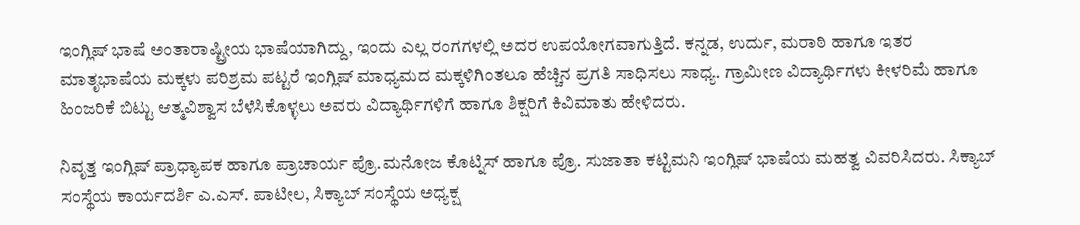ಇಂಗ್ಲಿಷ್ ಭಾಷೆ ಅಂತಾರಾಷ್ಟ್ರೀಯ ಭಾಷೆಯಾಗಿದ್ದು, ಇಂದು ಎಲ್ಲ ರಂಗಗಳಲ್ಲಿ ಅದರ ಉಪಯೋಗವಾಗುತ್ತಿದೆ. ಕನ್ನಡ, ಉರ್ದು, ಮರಾಠಿ ಹಾಗೂ ಇತರ ಮಾತೃಭಾಷೆಯ ಮಕ್ಕಳು ಪರಿಶ್ರಮ ಪಟ್ಟರೆ ಇಂಗ್ಲಿಷ್‌ ಮಾಧ್ಯಮದ ಮಕ್ಕಳಿಗಿಂತಲೂ ಹೆಚ್ಚಿನ ಪ್ರಗತಿ ಸಾಧಿಸಲು ಸಾಧ್ಯ. ಗ್ರಾಮೀಣ ವಿದ್ಯಾರ್ಥಿಗಳು ಕೀಳರಿಮೆ ಹಾಗೂ ಹಿಂಜರಿಕೆ ಬಿಟ್ಟು ಆತ್ಮವಿಶ್ವಾಸ ಬೆಳೆಸಿಕೊಳ್ಳಲು ಅವರು ವಿದ್ಯಾರ್ಥಿಗಳಿಗೆ ಹಾಗೂ ಶಿಕ್ಷರಿಗೆ ಕಿವಿಮಾತು ಹೇಳಿದರು.

ನಿವೃತ್ತ ಇಂಗ್ಲಿಷ್‌ ಪ್ರಾಧ್ಯಾಪಕ ಹಾಗೂ ಪ್ರಾಚಾರ್ಯ ಪ್ರೊ.ಮನೋಜ ಕೊಟ್ನಿಸ್ ಹಾಗೂ ಪ್ರೊ. ಸುಜಾತಾ ಕಟ್ಟಿಮನಿ ಇಂಗ್ಲಿಷ್‌ ಭಾಷೆಯ ಮಹತ್ವ ವಿವರಿಸಿದರು. ಸಿಕ್ಯಾಬ್ ಸಂಸ್ಥೆಯ ಕಾರ್ಯದರ್ಶಿ ಎ.ಎಸ್. ಪಾಟೀಲ, ಸಿಕ್ಯಾಬ್ ಸಂಸ್ಥೆಯ ಅಧ್ಯಕ್ಷ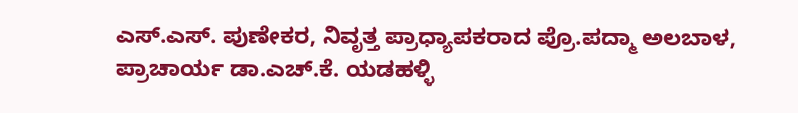ಎಸ್.ಎಸ್. ಪುಣೇಕರ, ನಿವೃತ್ತ ಪ್ರಾಧ್ಯಾಪಕರಾದ ಪ್ರೊ.ಪದ್ಮಾ ಅಲಬಾಳ, ಪ್ರಾಚಾರ್ಯ ಡಾ.ಎಚ್.ಕೆ. ಯಡಹಳ್ಳಿ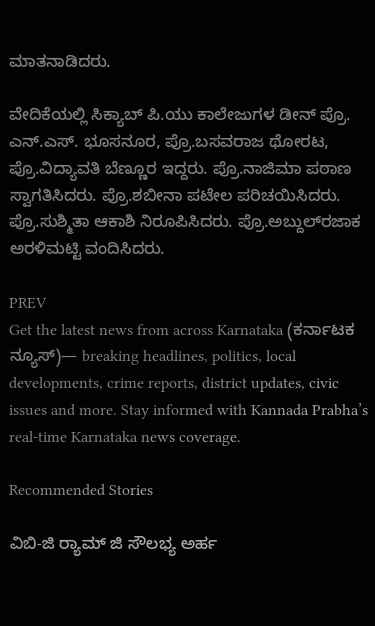ಮಾತನಾಡಿದರು.

ವೇದಿಕೆಯಲ್ಲಿ ಸಿಕ್ಯಾಬ್ ಪಿ.ಯು ಕಾಲೇಜುಗಳ ಡೀನ್ ಪ್ರೊ. ಎನ್.ಎಸ್. ಭೂಸನೂರ, ಪ್ರೊ.ಬಸವರಾಜ ಥೋರಟ, ಪ್ರೊ.ವಿದ್ಯಾವತಿ ಬೆಣ್ಣೂರ ಇದ್ದರು. ಪ್ರೊ.ನಾಜಿಮಾ ಪಠಾಣ ಸ್ವಾಗತಿಸಿದರು. ಪ್ರೊ.ಶಬೀನಾ ಪಟೇಲ ಪರಿಚಯಿಸಿದರು. ಪ್ರೊ.ಸುಶ್ಮಿತಾ ಆಕಾಶಿ ನಿರೂಪಿಸಿದರು. ಪ್ರೊ.ಅಬ್ದುಲ್‌ರಜಾಕ ಅರಳಿಮಟ್ಟಿ ವಂದಿಸಿದರು.

PREV
Get the latest news from across Karnataka (ಕರ್ನಾಟಕ ನ್ಯೂಸ್)— breaking headlines, politics, local developments, crime reports, district updates, civic issues and more. Stay informed with Kannada Prabha’s real‑time Karnataka news coverage.

Recommended Stories

ವಿಬಿ-ಜಿ ರ‍್ಯಾಮ್ ಜಿ ಸೌಲಭ್ಯ ಅರ್ಹ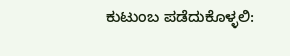ಕುಟುಂಬ ಪಡೆದುಕೊಳ್ಳಲಿ: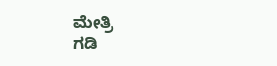ಮೇತ್ರಿ
ಗಡಿ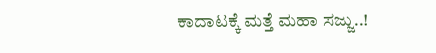ಕಾದಾಟಕ್ಕೆ ಮತ್ತೆ ಮಹಾ ಸಜ್ಜು..!